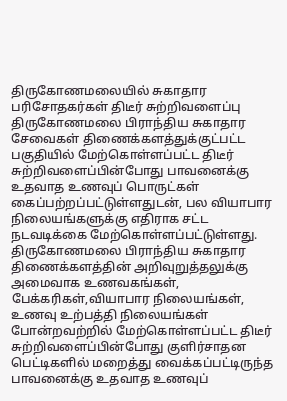திருகோணமலையில் சுகாதார பரிசோதகர்கள் திடீர் சுற்றிவளைப்பு
திருகோணமலை பிராந்திய சுகாதார சேவைகள் திணைக்களத்துக்குட்பட்ட பகுதியில் மேற்கொள்ளப்பட்ட திடீர் சுற்றிவளைப்பின்போது பாவனைக்கு உதவாத உணவுப் பொருட்கள் கைப்பற்றப்பட்டுள்ளதுடன், பல வியாபார நிலையங்களுக்கு எதிராக சட்ட நடவடிக்கை மேற்கொள்ளப்பட்டுள்ளது.
திருகோணமலை பிராந்திய சுகாதார திணைக்களத்தின் அறிவுறுத்தலுக்கு அமைவாக உணவகங்கள், பேக்கரிகள்,வியாபார நிலையங்கள், உணவு உற்பத்தி நிலையங்கள் போன்றவற்றில் மேற்கொள்ளப்பட்ட திடீர் சுற்றிவளைப்பின்போது குளிர்சாதன பெட்டிகளில் மறைத்து வைக்கப்பட்டிருந்த பாவனைக்கு உதவாத உணவுப்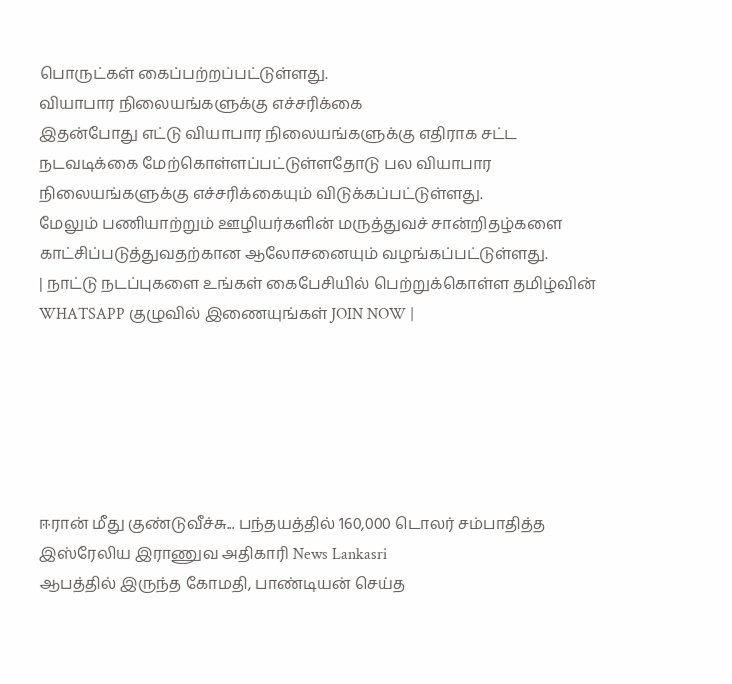பொருட்கள் கைப்பற்றப்பட்டுள்ளது.
வியாபார நிலையங்களுக்கு எச்சரிக்கை
இதன்போது எட்டு வியாபார நிலையங்களுக்கு எதிராக சட்ட நடவடிக்கை மேற்கொள்ளப்பட்டுள்ளதோடு பல வியாபார நிலையங்களுக்கு எச்சரிக்கையும் விடுக்கப்பட்டுள்ளது.
மேலும் பணியாற்றும் ஊழியர்களின் மருத்துவச் சான்றிதழ்களை காட்சிப்படுத்துவதற்கான ஆலோசனையும் வழங்கப்பட்டுள்ளது.
| நாட்டு நடப்புகளை உங்கள் கைபேசியில் பெற்றுக்கொள்ள தமிழ்வின் WHATSAPP குழுவில் இணையுங்கள் JOIN NOW |






ஈரான் மீது குண்டுவீச்சு... பந்தயத்தில் 160,000 டொலர் சம்பாதித்த இஸ்ரேலிய இராணுவ அதிகாரி News Lankasri
ஆபத்தில் இருந்த கோமதி, பாண்டியன் செய்த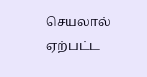செயலால் ஏற்பட்ட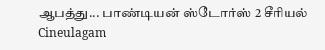ஆபத்து... பாண்டியன் ஸ்டோர்ஸ் 2 சீரியல் Cineulagam